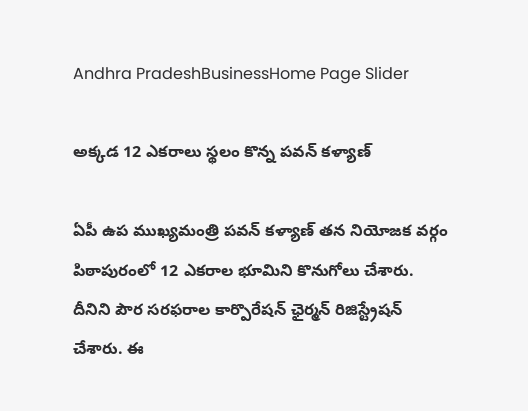Andhra PradeshBusinessHome Page Slider

అక్కడ 12 ఎకరాలు స్థలం కొన్న పవన్ కళ్యాణ్

ఏపీ ఉప ముఖ్యమంత్రి పవన్ కళ్యాణ్ తన నియోజక వర్గం పిఠాపురంలో 12 ఎకరాల భూమిని కొనుగోలు చేశారు. దీనిని పౌర సరఫరాల కార్పొరేషన్ ఛైర్మన్ రిజిస్ట్రేషన్ చేశారు. ఈ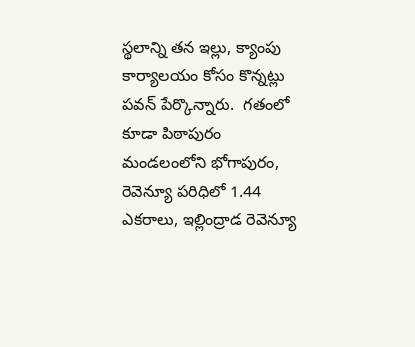స్థలాన్ని తన ఇల్లు, క్యాంపు కార్యాలయం కోసం కొన్నట్లు పవన్ పేర్కొన్నారు.  గతంలో కూడా పిఠాపురం మండలంలోని భోగాపురం, రెవెన్యూ పరిధిలో 1.44 ఎకరాలు, ఇల్లింద్రాడ రెవెన్యూ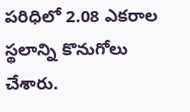పరిధిలో 2.08 ఎకరాల స్థలాన్ని కొనుగోలు చేశారు.